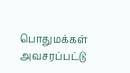பொதுமக்கள் அவசரப்பட்டு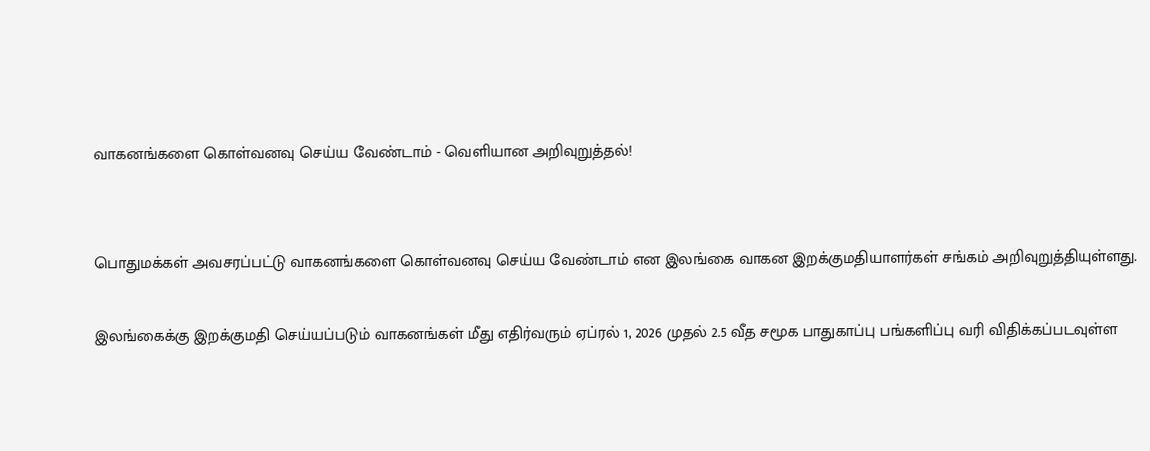வாகனங்களை கொள்வனவு செய்ய வேண்டாம் - வெளியான அறிவுறுத்தல்!


பொதுமக்கள் அவசரப்பட்டு வாகனங்களை கொள்வனவு செய்ய வேண்டாம் என இலங்கை வாகன இறக்குமதியாளர்கள் சங்கம் அறிவுறுத்தியுள்ளது.

இலங்கைக்கு இறக்குமதி செய்யப்படும் வாகனங்கள் மீது எதிர்வரும் ஏப்ரல் 1, 2026 முதல் 2.5 வீத சமூக பாதுகாப்பு பங்களிப்பு வரி விதிக்கப்படவுள்ள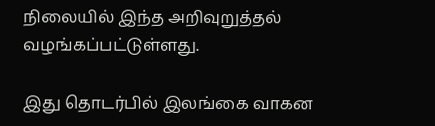நிலையில் இந்த அறிவுறுத்தல் வழங்கப்பட்டுள்ளது.

இது தொடர்பில் இலங்கை வாகன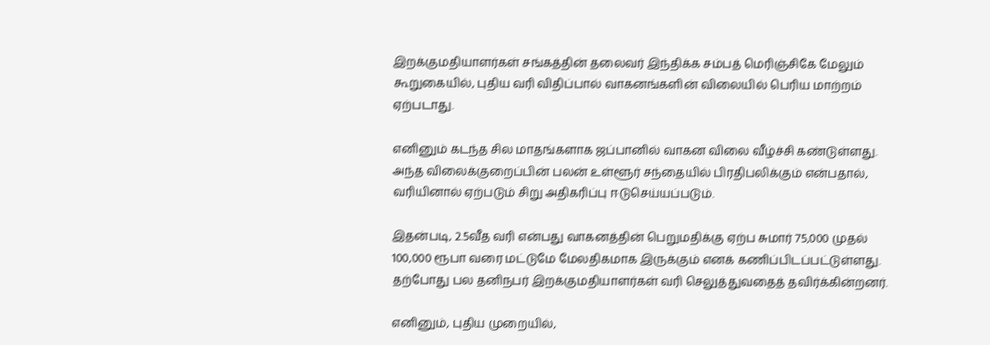இறக்குமதியாளர்கள் சங்கத்தின் தலைவர் இந்திக்க சம்பத் மெரிஞ்சிகே மேலும் கூறுகையில், புதிய வரி விதிப்பால் வாகனங்களின் விலையில் பெரிய மாற்றம் ஏற்படாது.

எனினும் கடந்த சில மாதங்களாக ஜப்பானில் வாகன விலை வீழ்ச்சி கண்டுள்ளது. அந்த விலைக்குறைப்பின் பலன் உள்ளூர் சந்தையில் பிரதிபலிக்கும் என்பதால், வரியினால் ஏற்படும் சிறு அதிகரிப்பு ஈடுசெய்யப்படும்.

இதன்படி, 2.5வீத வரி என்பது வாகனத்தின் பெறுமதிக்கு ஏற்ப சுமார் 75,000 முதல் 100,000 ரூபா வரை மட்டுமே மேலதிகமாக இருக்கும் எனக் கணிப்பிடப்பட்டுள்ளது. தற்போது பல தனிநபர் இறக்குமதியாளர்கள் வரி செலுத்துவதைத் தவிர்க்கின்றனர்.

எனினும், புதிய முறையில்,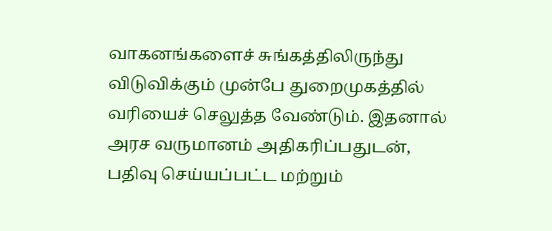வாகனங்களைச் சுங்கத்திலிருந்து விடுவிக்கும் முன்பே துறைமுகத்தில் வரியைச் செலுத்த வேண்டும். இதனால் அரச வருமானம் அதிகரிப்பதுடன், பதிவு செய்யப்பட்ட மற்றும்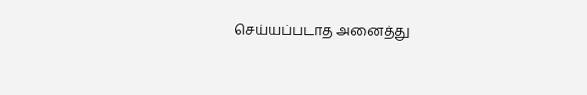செய்யப்படாத அனைத்து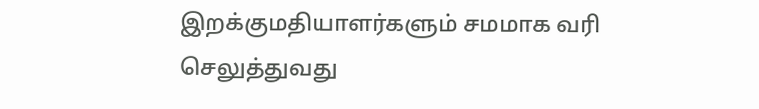இறக்குமதியாளர்களும் சமமாக வரி செலுத்துவது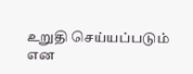உறுதி செய்யப்படும் என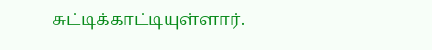சுட்டிக்காட்டியுள்ளார்.